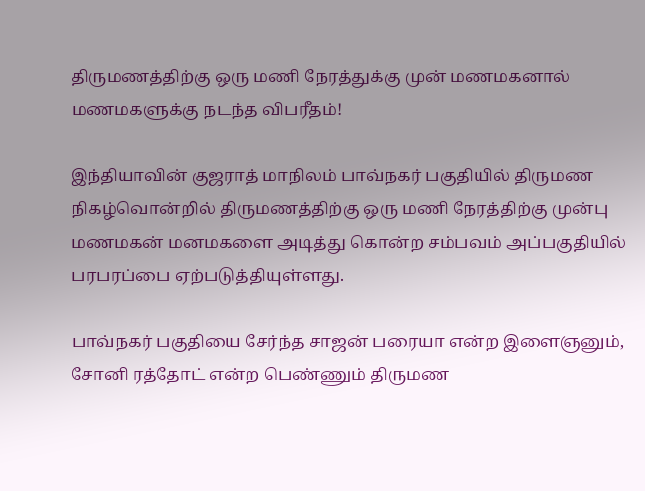திருமணத்திற்கு ஒரு மணி நேரத்துக்கு முன் மணமகனால் மணமகளுக்கு நடந்த விபரீதம்!

இந்தியாவின் குஜராத் மாநிலம் பாவ்நகர் பகுதியில் திருமண நிகழ்வொன்றில் திருமணத்திற்கு ஒரு மணி நேரத்திற்கு முன்பு மணமகன் மனமகளை அடித்து கொன்ற சம்பவம் அப்பகுதியில் பரபரப்பை ஏற்படுத்தியுள்ளது.

பாவ்நகர் பகுதியை சேர்ந்த சாஜன் பரையா என்ற இளைஞனும், சோனி ரத்தோட் என்ற பெண்ணும் திருமண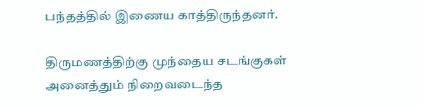பந்தத்தில் இணைய காத்திருந்தனர்.

திருமணத்திற்கு முந்தைய சடங்குகள் அனைத்தும் நிறைவடைந்த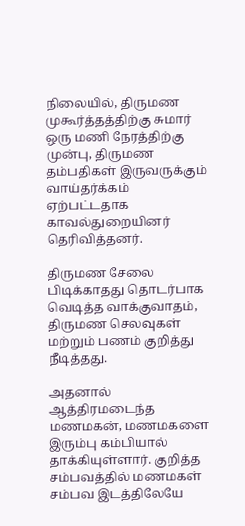நிலையில், திருமண முகூர்த்தத்திற்கு சுமார் ஒரு மணி நேரத்திற்கு முன்பு, திருமண தம்பதிகள் இருவருக்கும் வாய்தர்க்கம் ஏற்பட்டதாக காவல்துறையினர் தெரிவித்தனர்.

திருமண சேலை பிடிக்காதது தொடர்பாக வெடித்த வாக்குவாதம், திருமண செலவுகள் மற்றும் பணம் குறித்து நீடித்தது.

அதனால் ஆத்திரமடைந்த மணமகன், மணமகளை இரும்பு கம்பியால் தாக்கியுள்ளார். குறித்த சம்பவத்தில் மணமகள் சம்பவ இடத்திலேயே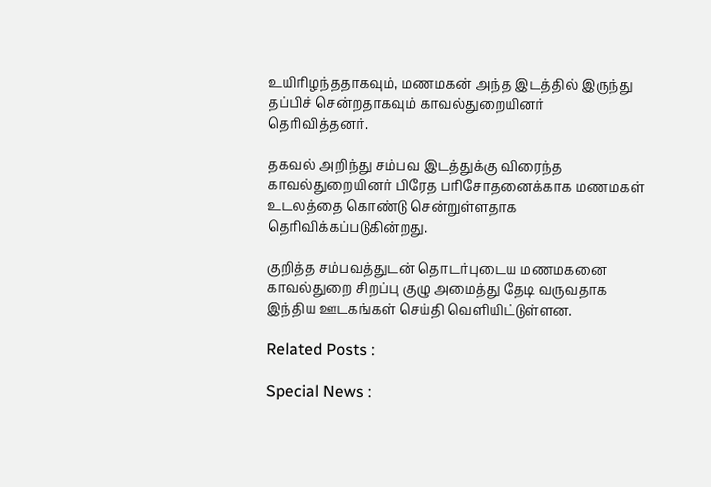உயிரிழந்ததாகவும், மணமகன் அந்த இடத்தில் இருந்து தப்பிச் சென்றதாகவும் காவல்துறையினர் தெரிவித்தனர்.

தகவல் அறிந்து சம்பவ இடத்துக்கு விரைந்த காவல்துறையினர் பிரேத பரிசோதனைக்காக மணமகள் உடலத்தை கொண்டு சென்றுள்ளதாக தெரிவிக்கப்படுகின்றது.

குறித்த சம்பவத்துடன் தொடர்புடைய மணமகனை காவல்துறை சிறப்பு குழு அமைத்து தேடி வருவதாக இந்திய ஊடகங்கள் செய்தி வெளியிட்டுள்ளன.

Related Posts :

Special News :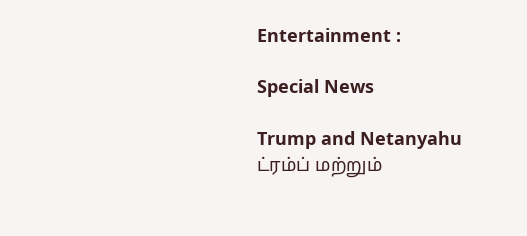Entertainment :

Special News

Trump and Netanyahu
ட்ரம்ப் மற்றும்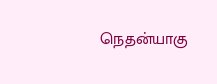நெதன்யாகு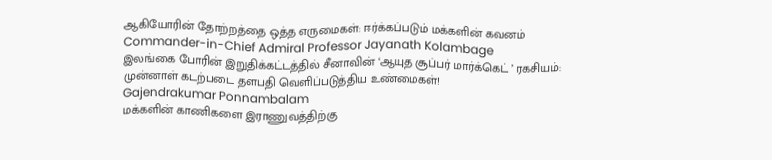ஆகியோரின் தோற்றத்தை ஒத்த எருமைகள்: ஈர்க்கப்படும் மக்களின் கவனம்
Commander-in-Chief Admiral Professor Jayanath Kolambage
இலங்கை போரின் இறுதிக்கட்டத்தில் சீனாவின் ‘ஆயுத சூப்பர் மார்க்கெட் ’ ரகசியம்: முன்னாள் கடற்படை தளபதி வெளிப்படுத்திய உண்மைகள்!
Gajendrakumar Ponnambalam
மக்களின் காணிகளை இராணுவத்திற்கு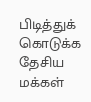பிடித்துக் கொடுக்க தேசிய மக்கள்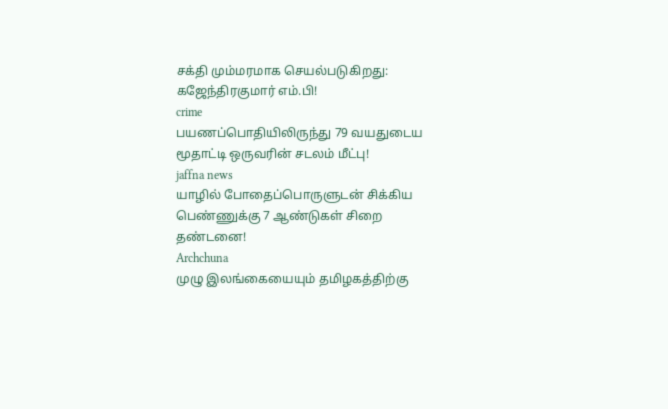சக்தி மும்மரமாக செயல்படுகிறது: கஜேந்திரகுமார் எம்.பி!
crime
பயணப்பொதியிலிருந்து 79 வயதுடைய மூதாட்டி ஒருவரின் சடலம் மீட்பு!
jaffna news
யாழில் போதைப்பொருளுடன் சிக்கிய பெண்ணுக்கு 7 ஆண்டுகள் சிறை தண்டனை!
Archchuna
முழு இலங்கையையும் தமிழகத்திற்கு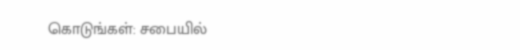கொடுங்கள்: சபையில்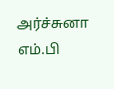அர்ச்சுனா எம்.பி